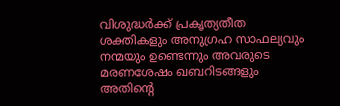വിശുദ്ധര്‍ക്ക്‌ പ്രകൃത്യതീത ശക്തികളും അനുഗ്രഹ സാഫല്യവും നന്മയും ഉണ്ടെന്നും അവരുടെ മരണശേഷം ഖബറിടങ്ങളും അതിന്റെ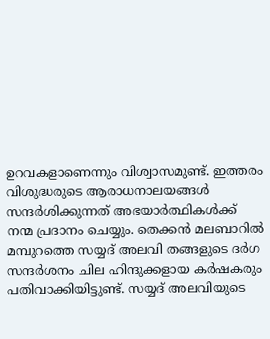ഉറവകളാണെന്നും വിശ്വാസമുണ്ട്‌. ഇത്തരം വിശുദ്ധരുടെ ആരാധനാലയങ്ങള്‍ സന്ദര്‍ശിക്കുന്നത്‌ അഭയാര്‍ത്ഥികള്‍ക്ക്‌ നന്മ പ്രദാനം ചെയ്യും. തെക്കന്‍ മലബാറില്‍ മമ്പുറത്തെ സയ്യദ്‌ അലവി തങ്ങളുടെ ദര്‍ഗ സന്ദര്‍ശനം ചില ഹിന്ദുക്കളായ കര്‍ഷകരും പതിവാക്കിയിട്ടുണ്ട്‌. സയ്യദ്‌ അലവിയുടെ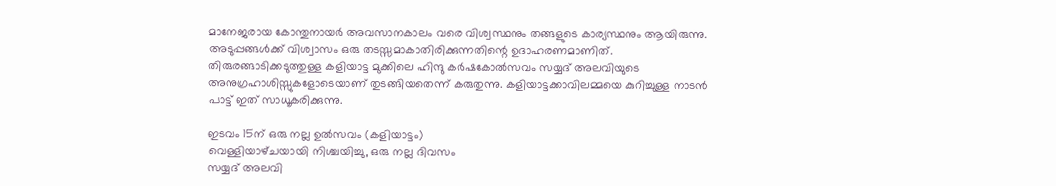മാനേജരായ കോന്തുനായര്‍ അവസാനകാലം വരെ വിശ്വസ്ഥനും തങ്ങളുടെ കാര്യസ്ഥനും ആയിരുന്നു. അടുപ്പങ്ങള്‍ക്ക്‌ വിശ്വാസം ഒരു തടസ്സമാകാതിരിക്കുന്നതിന്റെ ഉദാഹരണമാണിത്‌. തിരുരങ്ങാടിക്കടുത്തുള്ള കളിയാട്ട മുക്കിലെ ഹിന്ദു കര്‍ഷകോല്‍സവം സയ്യദ്‌ അലവിയുടെ അനുഗ്രഹാശിസ്സുകളോടെയാണ്‌ തുടങ്ങിയതെന്ന്‌ കരുതുന്നു. കളിയാട്ടക്കാവിലമ്മയെ കുറിച്ചുള്ള നാടന്‍ പാട്ട്‌ ഇത്‌ സാധൂകരിക്കുന്നു.

ഇടവം 15ന്‌ ഒരു നല്ല ഉല്‍സവം (കളിയാട്ടം)
വെള്ളിയാഴ്‌ചയായി നിശ്ചയിച്ചു, ഒരു നല്ല ദിവസം
സയ്യദ്‌ അലവി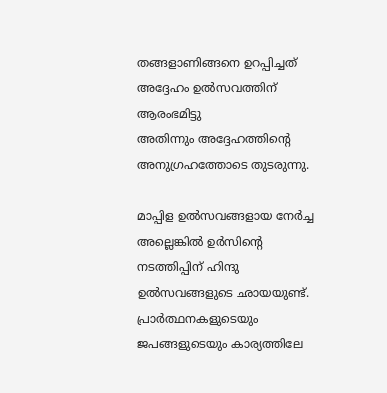തങ്ങളാണിങ്ങനെ ഉറപ്പിച്ചത്‌
അദ്ദേഹം ഉല്‍സവത്തിന്‌ ആരംഭമിട്ടു
അതിന്നും അദ്ദേഹത്തിന്റെ അനുഗ്രഹത്തോടെ തുടരുന്നു.

മാപ്പിള ഉല്‍സവങ്ങളായ നേര്‍ച്ച അല്ലെങ്കില്‍ ഉര്‍സിന്റെ നടത്തിപ്പിന്‌ ഹിന്ദു ഉല്‍സവങ്ങളുടെ ഛായയുണ്ട്‌. പ്രാര്‍ത്ഥനകളുടെയും ജപങ്ങളുടെയും കാര്യത്തിലേ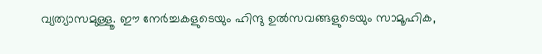വ്യത്യാസമുള്ളൂ. ഈ നേര്‍ച്ചകളുടെയും ഹിന്ദു ഉല്‍സവങ്ങളുടെയും സാമൂഹിക,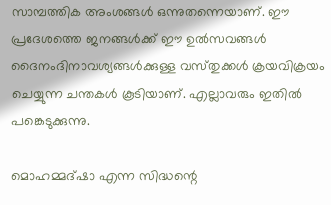സാമ്പത്തിക അംശങ്ങള്‍ ഒന്നുതന്നെയാണ്‌. ഈ പ്രദേശത്തെ ജനങ്ങള്‍ക്ക്‌ ഈ ഉല്‍സവങ്ങള്‍ ദൈനംദിനാവശ്യങ്ങള്‍ക്കുള്ള വസ്‌തുക്കള്‍ ക്രയവിക്രയം ചെയ്യുന്ന ചന്തകള്‍ കൂടിയാണ്‌. എല്ലാവരും ഇതില്‍ പങ്കെടുക്കുന്നു.

മൊഹമ്മദ്‌ഷാ എന്ന സിദ്ധന്റെ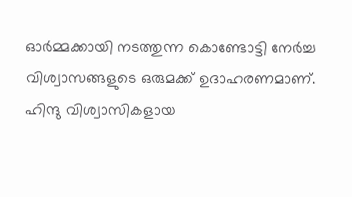ഓര്‍മ്മക്കായി നടത്തുന്ന കൊണ്ടോട്ടി നേര്‍ച്ച വിശ്വാസങ്ങളുടെ ഒരുമക്ക്‌ ഉദാഹരണമാണ്‌. ഹിന്ദു വിശ്വാസികളായ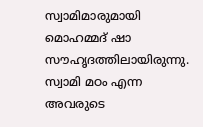സ്വാമിമാരുമായി മൊഹമ്മദ്‌ ഷാ സൗഹൃദത്തിലായിരുന്നു. സ്വാമി മഠം എന്ന അവരുടെ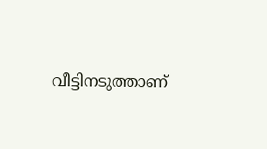വീട്ടിനടുത്താണ്‌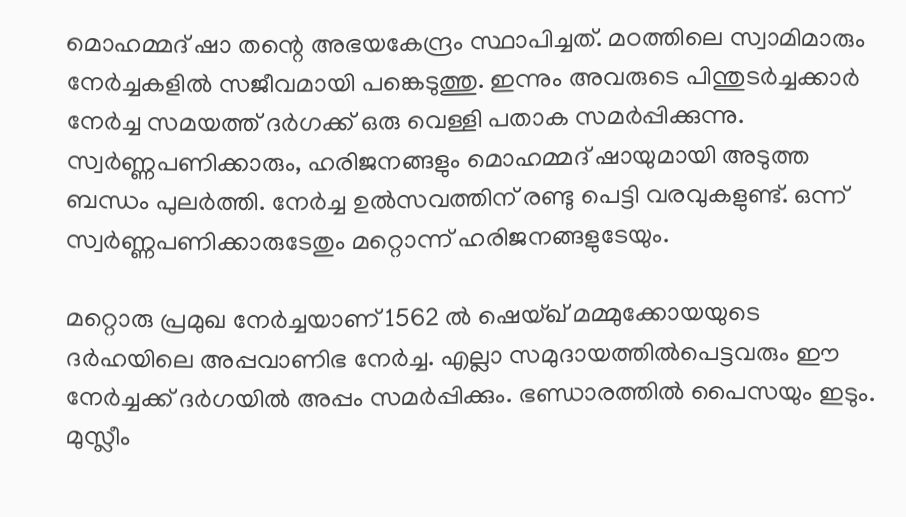മൊഹമ്മദ്‌ ഷാ തന്റെ അഭയകേന്ദ്രം സ്ഥാപിച്ചത്‌. മഠത്തിലെ സ്വാമിമാരും നേര്‍ച്ചകളില്‍ സജീവമായി പങ്കെടുത്തു. ഇന്നും അവരുടെ പിന്തുടര്‍ച്ചക്കാര്‍ നേര്‍ച്ച സമയത്ത്‌ ദര്‍ഗക്ക്‌ ഒരു വെള്ളി പതാക സമര്‍പ്പിക്കുന്നു. സ്വര്‍ണ്ണപണിക്കാരും, ഹരിജനങ്ങളും മൊഹമ്മദ്‌ ഷായുമായി അടുത്ത ബന്ധം പുലര്‍ത്തി. നേര്‍ച്ച ഉല്‍സവത്തിന്‌ രണ്ടു പെട്ടി വരവുകളുണ്ട്‌. ഒന്ന്‌ സ്വര്‍ണ്ണപണിക്കാരുടേതും മറ്റൊന്ന്‌ ഹരിജനങ്ങളുടേയും.

മറ്റൊരു പ്രമുഖ നേര്‍ച്ചയാണ്‌ 1562 ല്‍ ഷെയ്‌ഖ്‌ മമ്മുക്കോയയുടെ ദര്‍ഹയിലെ അപ്പവാണിഭ നേര്‍ച്ച. എല്ലാ സമുദായത്തില്‍പെട്ടവരും ഈ നേര്‍ച്ചക്ക്‌ ദര്‍ഗയില്‍ അപ്പം സമര്‍പ്പിക്കും. ഭണ്ഡാരത്തില്‍ പൈസയും ഇടും. മുസ്ലീം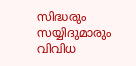സിദ്ധരും സയ്യിദുമാരും വിവിധ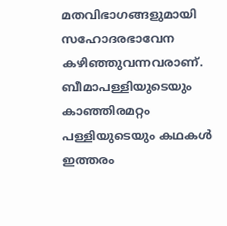മതവിഭാഗങ്ങളുമായി സഹോദരഭാവേന കഴിഞ്ഞുവന്നവരാണ്‌. ബീമാപള്ളിയുടെയും കാഞ്ഞിരമറ്റം പള്ളിയുടെയും കഥകള്‍ ഇത്തരം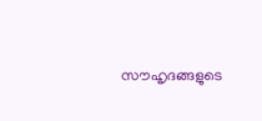സൗഹൃദങ്ങളുടെ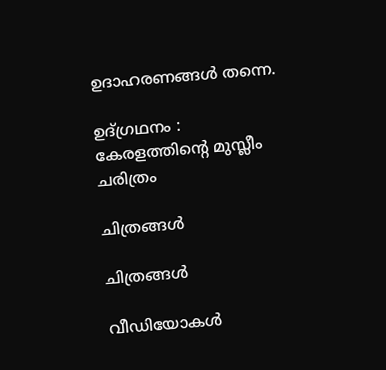ഉദാഹരണങ്ങള്‍ തന്നെ.

ഉദ്‌ഗ്രഥനം : കേരളത്തിന്റെ മുസ്ലീം ചരിത്രം

ചിത്രങ്ങള്‍

ചിത്രങ്ങള്‍

വീഡിയോകള്‍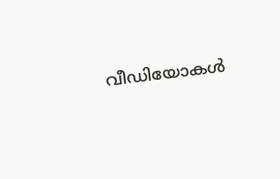വീഡിയോകള്‍